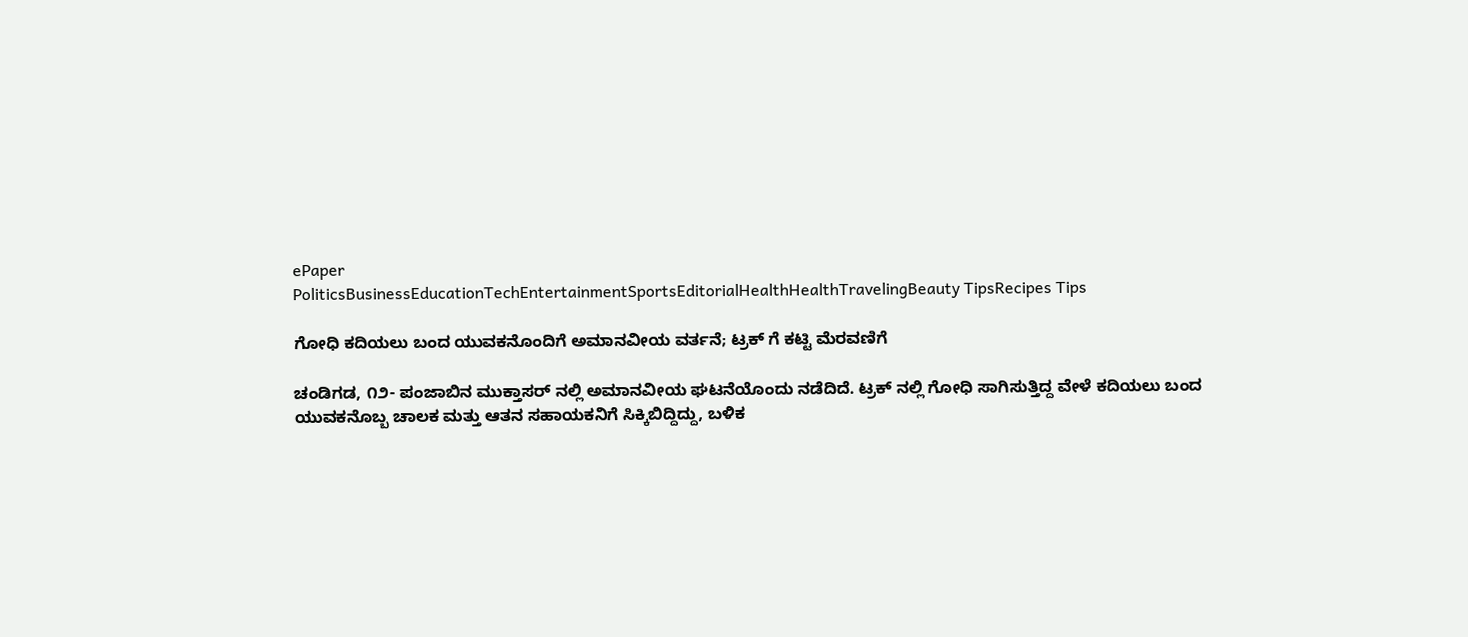ePaper
PoliticsBusinessEducationTechEntertainmentSportsEditorialHealthHealthTravelingBeauty TipsRecipes Tips

ಗೋಧಿ ಕದಿಯಲು ಬಂದ ಯುವಕನೊಂದಿಗೆ ಅಮಾನವೀಯ ವರ್ತನೆ; ಟ್ರಕ್ ಗೆ ಕಟ್ಟಿ ಮೆರವಣಿಗೆ

ಚಂಡಿಗಡ, ೧೨- ಪಂಜಾಬಿನ ಮುಕ್ತಾಸರ್ ನಲ್ಲಿ ಅಮಾನವೀಯ ಘಟನೆಯೊಂದು ನಡೆದಿದೆ. ಟ್ರಕ್ ನಲ್ಲಿ ಗೋಧಿ ಸಾಗಿಸುತ್ತಿದ್ದ ವೇಳೆ ಕದಿಯಲು ಬಂದ ಯುವಕನೊಬ್ಬ ಚಾಲಕ ಮತ್ತು ಆತನ ಸಹಾಯಕನಿಗೆ ಸಿಕ್ಕಿಬಿದ್ದಿದ್ದು, ಬಳಿಕ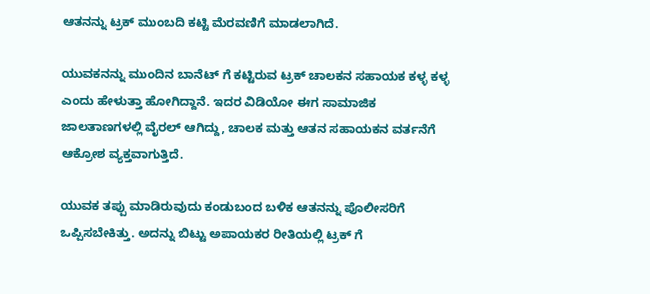ಆತನನ್ನು ಟ್ರಕ್ ಮುಂಬದಿ ಕಟ್ಟಿ ಮೆರವಣಿಗೆ ಮಾಡಲಾಗಿದೆ.

ಯುವಕನನ್ನು ಮುಂದಿನ ಬಾನೆಟ್ ಗೆ ಕಟ್ಟಿರುವ ಟ್ರಕ್ ಚಾಲಕನ ಸಹಾಯಕ ಕಳ್ಳ ಕಳ್ಳ ಎಂದು ಹೇಳುತ್ತಾ ಹೋಗಿದ್ದಾನೆ. ಇದರ ವಿಡಿಯೋ ಈಗ ಸಾಮಾಜಿಕ ಜಾಲತಾಣಗಳಲ್ಲಿ ವೈರಲ್ ಆಗಿದ್ದು, ಚಾಲಕ ಮತ್ತು ಆತನ ಸಹಾಯಕನ ವರ್ತನೆಗೆ ಆಕ್ರೋಶ ವ್ಯಕ್ತವಾಗುತ್ತಿದೆ.

ಯುವಕ ತಪ್ಪು ಮಾಡಿರುವುದು ಕಂಡುಬಂದ ಬಳಿಕ ಆತನನ್ನು ಪೊಲೀಸರಿಗೆ ಒಪ್ಪಿಸಬೇಕಿತ್ತು. ಅದನ್ನು ಬಿಟ್ಟು ಅಪಾಯಕರ ರೀತಿಯಲ್ಲಿ ಟ್ರಕ್ ಗೆ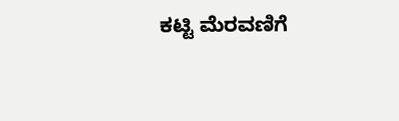ಕಟ್ಟಿ ಮೆರವಣಿಗೆ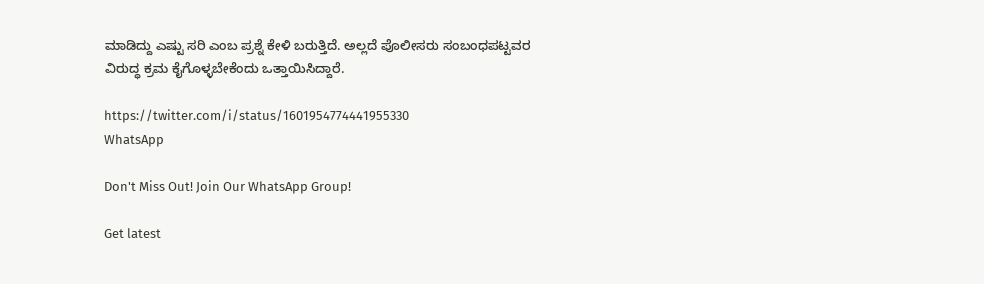ಮಾಡಿದ್ದು ಎಷ್ಟು ಸರಿ ಎಂಬ ಪ್ರಶ್ನೆ ಕೇಳಿ ಬರುತ್ತಿದೆ. ಅಲ್ಲದೆ ಪೊಲೀಸರು ಸಂಬಂಧಪಟ್ಟವರ ವಿರುದ್ಧ ಕ್ರಮ ಕೈಗೊಳ್ಳಬೇಕೆಂದು ಒತ್ತಾಯಿಸಿದ್ದಾರೆ.

https://twitter.com/i/status/1601954774441955330
WhatsApp

Don't Miss Out! Join Our WhatsApp Group!

Get latest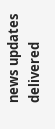news updates delivered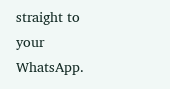straight to your WhatsApp.